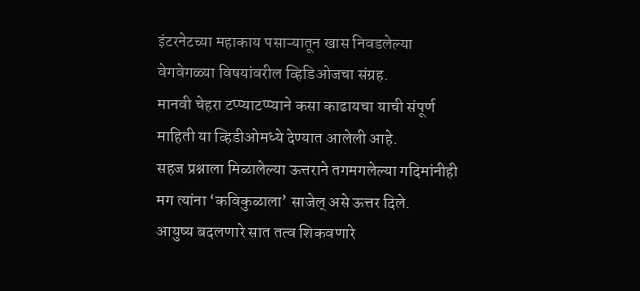इंटरनेटच्या महाकाय पसाऱ्यातून खास निवडलेल्या वेगवेगळ्या विषयांवरील व्हिडिओजचा संग्रह.
मानवी चेहरा टप्प्याटप्प्याने कसा काढायचा याची संपूर्ण माहिती या व्हिडीओमध्ये देण्यात आलेली आहे.
सहज प्रश्नाला मिळालेल्या ऊत्तराने तगमगलेल्या गदिमांनीही मग त्यांना ‘कविकुळाला’ साजेल् असे ऊत्तर दिले.
आयुष्य बदलणारे सात तत्व शिकवणारे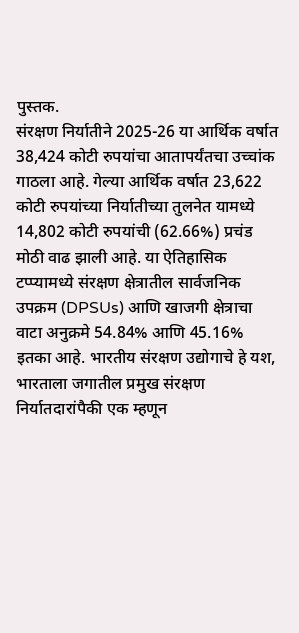पुस्तक.
संरक्षण निर्यातीने 2025-26 या आर्थिक वर्षात 38,424 कोटी रुपयांचा आतापर्यंतचा उच्चांक गाठला आहे. गेल्या आर्थिक वर्षात 23,622 कोटी रुपयांच्या निर्यातीच्या तुलनेत यामध्ये 14,802 कोटी रुपयांची (62.66%) प्रचंड मोठी वाढ झाली आहे. या ऐतिहासिक टप्प्यामध्ये संरक्षण क्षेत्रातील सार्वजनिक उपक्रम (DPSUs) आणि खाजगी क्षेत्राचा वाटा अनुक्रमे 54.84% आणि 45.16% इतका आहे. भारतीय संरक्षण उद्योगाचे हे यश, भारताला जगातील प्रमुख संरक्षण निर्यातदारांपैकी एक म्हणून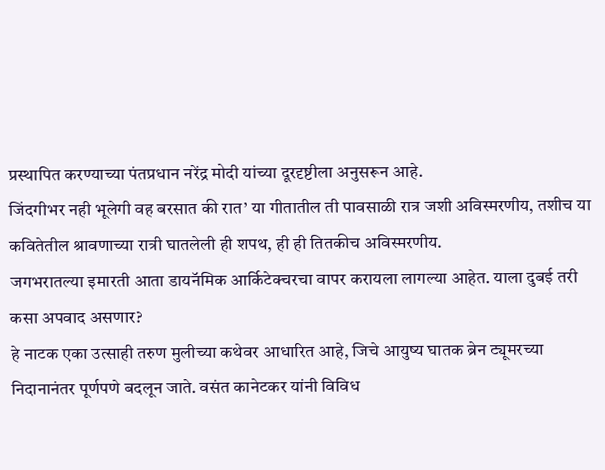प्रस्थापित करण्याच्या पंतप्रधान नरेंद्र मोदी यांच्या दूरदृष्टीला अनुसरून आहे.
जिंदगीभर नही भूलेगी वह बरसात की रात’ या गीतातील ती पावसाळी रात्र जशी अविस्मरणीय, तशीच या कवितेतील श्रावणाच्या रात्री घातलेली ही शपथ, ही ही तितकीच अविस्मरणीय.
जगभरातल्या इमारती आता डायनॅमिक आर्किटेक्चरचा वापर करायला लागल्या आहेत. याला दुबई तरी कसा अपवाद असणार?
हे नाटक एका उत्साही तरुण मुलीच्या कथेवर आधारित आहे, जिचे आयुष्य घातक ब्रेन ट्यूमरच्या निदानानंतर पूर्णपणे बदलून जाते. वसंत कानेटकर यांनी विविध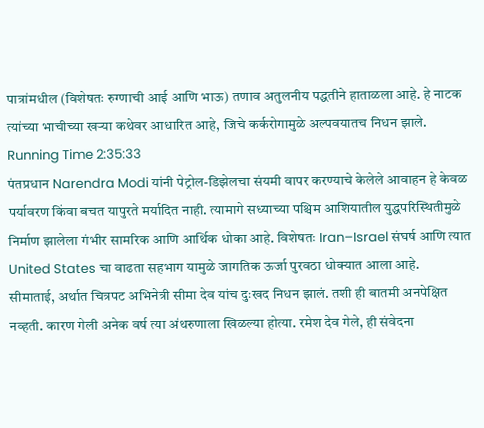पात्रांमधील (विशेषतः रुग्णाची आई आणि भाऊ) तणाव अतुलनीय पद्धतीने हाताळला आहे. हे नाटक त्यांच्या भाचीच्या खऱ्या कथेवर आधारित आहे, जिचे कर्करोगामुळे अल्पवयातच निधन झाले.
Running Time 2:35:33
पंतप्रधान Narendra Modi यांनी पेट्रोल-डिझेलचा संयमी वापर करण्याचे केलेले आवाहन हे केवळ पर्यावरण किंवा बचत यापुरते मर्यादित नाही. त्यामागे सध्याच्या पश्चिम आशियातील युद्धपरिस्थितीमुळे निर्माण झालेला गंभीर सामरिक आणि आर्थिक धोका आहे. विशेषतः Iran–Israel संघर्ष आणि त्यात United States चा वाढता सहभाग यामुळे जागतिक ऊर्जा पुरवठा धोक्यात आला आहे.
सीमाताई, अर्थात चित्रपट अभिनेत्री सीमा देव यांच दुःखद निधन झालं. तशी ही बातमी अनपेक्षित नव्हती. कारण गेली अनेक वर्ष त्या अंथरुणाला खिळल्या होत्या. रमेश देव गेले, ही संवेदना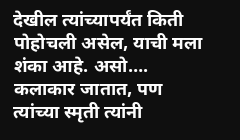देखील त्यांच्यापर्यंत किती पोहोचली असेल, याची मला शंका आहे. असो…. कलाकार जातात, पण त्यांच्या स्मृती त्यांनी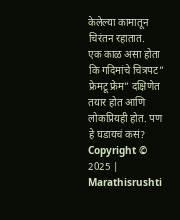केलेल्या कामातून चिरंतन रहातात.
एक काळ असा होता कि गदिमांचे चित्रपट” फ्रेमटू फ्रेम” दक्षिणेत तयार होत आणि लोकप्रियही होत. पण हे घडायचं कसं?
Copyright © 2025 | Marathisrushti